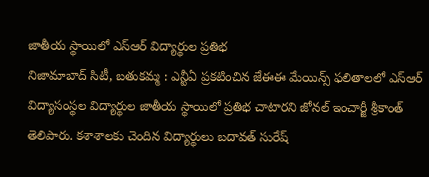జాతీయ స్థాయిలో ఎస్ఆర్ విద్యార్థుల ప్రతిభ
నిజామాబాద్ సిటీ, బతుకమ్మ : ఎన్టీఏ ప్రకటించిన జేఈఈ మేయిన్స్ ఫలితాలలో ఎస్ఆర్ విద్యాసంస్థల విద్యార్థుల జాతీయ స్థాయిలో ప్రతిభ చాటారని జోనల్ ఇంచార్జీ శ్రీకాంత్ తెలిపారు. కశాశాలకు చెందిన విద్యార్థులు బదావత్ సురేష్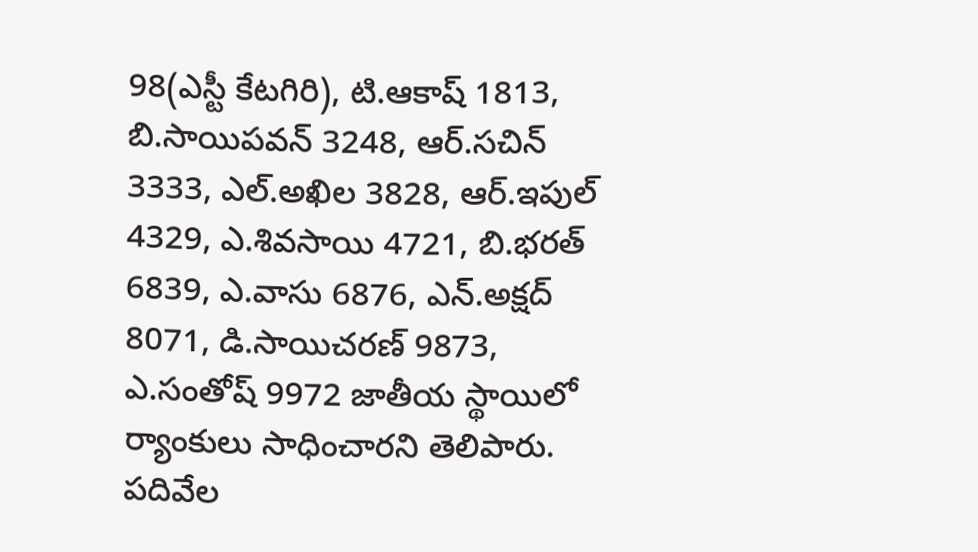98(ఎస్టీ కేటగిరి), టి.ఆకాష్ 1813, బి.సాయిపవన్ 3248, ఆర్.సచిన్ 3333, ఎల్.అఖిల 3828, ఆర్.ఇపుల్ 4329, ఎ.శివసాయి 4721, బి.భరత్ 6839, ఎ.వాసు 6876, ఎన్.అక్షద్ 8071, డి.సాయిచరణ్ 9873, ఎ.సంతోష్ 9972 జాతీయ స్థాయిలో ర్యాంకులు సాధించారని తెలిపారు. పదివేల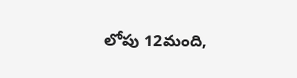లోపు 12మంది,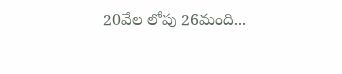20వేల లోపు 26మంది...